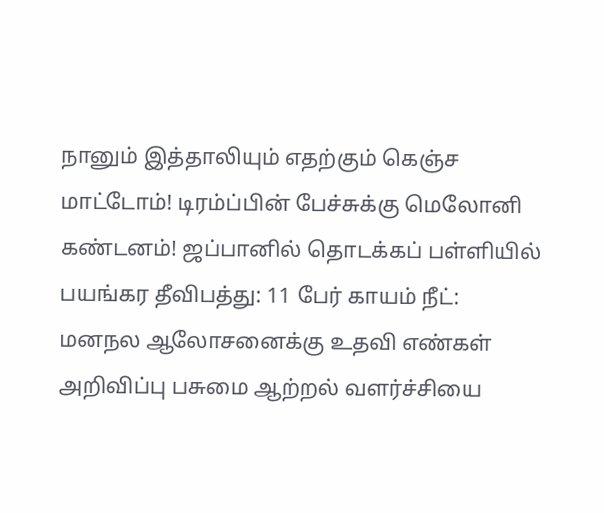நானும் இத்தாலியும் எதற்கும் கெஞ்ச மாட்டோம்! டிரம்ப்பின் பேச்சுக்கு மெலோனி கண்டனம்! ஜப்பானில் தொடக்கப் பள்ளியில் பயங்கர தீவிபத்து: 11 பேர் காயம் நீட்: மனநல ஆலோசனைக்கு உதவி எண்கள் அறிவிப்பு பசுமை ஆற்றல் வளர்ச்சியை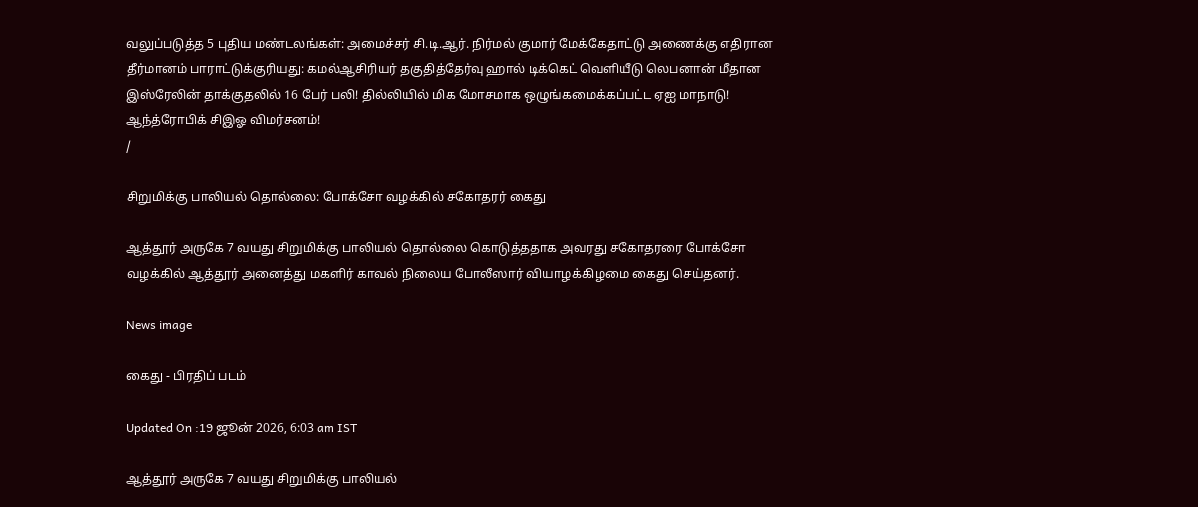வலுப்படுத்த 5 புதிய மண்டலங்கள்: அமைச்சர் சி.டி.ஆர். நிர்மல் குமார் மேக்கேதாட்டு அணைக்கு எதிரான தீர்மானம் பாராட்டுக்குரியது: கமல்ஆசிரியர் தகுதித்தேர்வு ஹால் டிக்கெட் வெளியீடு லெபனான் மீதான இஸ்ரேலின் தாக்குதலில் 16 பேர் பலி! தில்லியில் மிக மோசமாக ஒழுங்கமைக்கப்பட்ட ஏஐ மாநாடு! ஆந்த்ரோபிக் சிஇஓ விமர்சனம்!
/

சிறுமிக்கு பாலியல் தொல்லை: போக்சோ வழக்கில் சகோதரர் கைது

ஆத்தூர் அருகே 7 வயது சிறுமிக்கு பாலியல் தொல்லை கொடுத்ததாக அவரது சகோதரரை போக்சோ வழக்கில் ஆத்தூர் அனைத்து மகளிர் காவல் நிலைய போலீஸார் வியாழக்கிழமை கைது செய்தனர்.

News image

கைது - பிரதிப் படம்

Updated On :19 ஜூன் 2026, 6:03 am IST

ஆத்தூர் அருகே 7 வயது சிறுமிக்கு பாலியல்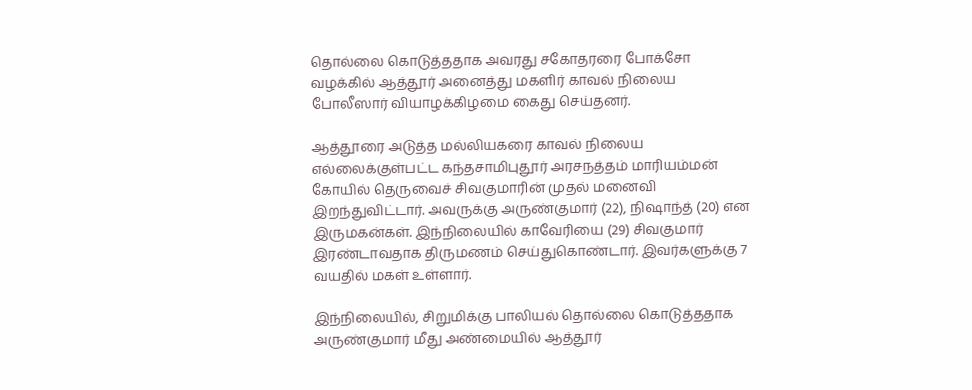தொல்லை கொடுத்ததாக அவரது சகோதரரை போக்சோ வழக்கில் ஆத்தூர் அனைத்து மகளிர் காவல் நிலைய போலீஸார் வியாழக்கிழமை கைது செய்தனர்.

ஆத்தூரை அடுத்த மல்லியகரை காவல் நிலைய எல்லைக்குள்பட்ட கந்தசாமிபுதூர் அரசநத்தம் மாரியம்மன் கோயில் தெருவைச் சிவகுமாரின் முதல் மனைவி இறந்துவிட்டார். அவருக்கு அருண்குமார் (22), நிஷாந்த் (20) என இருமகன்கள். இந்நிலையில் காவேரியை (29) சிவகுமார் இரண்டாவதாக திருமணம் செய்துகொண்டார். இவர்களுக்கு 7 வயதில் மகள் உள்ளார்.

இந்நிலையில், சிறுமிக்கு பாலியல் தொல்லை கொடுத்ததாக அருண்குமார் மீது அண்மையில் ஆத்தூர்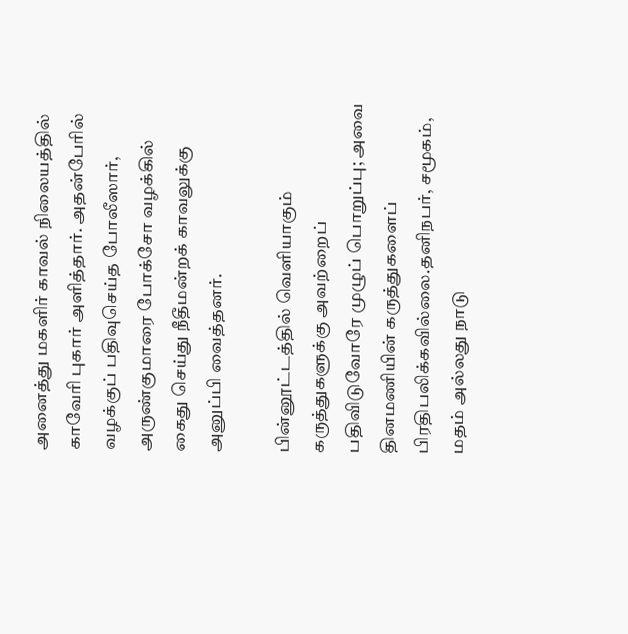அனைத்து மகளிர் காவல் நிலையத்தில் காவேரி புகார் அளித்தார். அதன்பேரில் வழக்குப் பதிவுசெய்த போலீஸார், அருண்குமாரை போக்சோ வழக்கில் கைது செய்து நீதீமன்றக் காவலுக்கு அனுப்பி வைத்தனர்.

பின்னூட்டத்தில் வெளியாகும் கருத்துகளுக்கு அவற்றைப் பதிவிடுவோரே முழுப் பொறுப்பு; அவை தினமணியின் கருத்துகளைப் பிரதிபலிக்கவில்லை.தனிநபர், சமூகம், மதம் அல்லது நாடு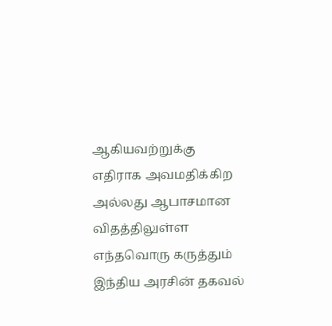ஆகியவற்றுக்கு எதிராக அவமதிக்கிற அல்லது ஆபாசமான விதத்திலுள்ள எந்தவொரு கருத்தும் இந்திய அரசின் தகவல்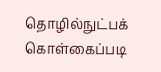தொழில்நுட்பக் கொள்கைப்படி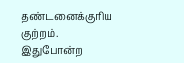தண்டனைக்குரிய குற்றம். இதுபோன்ற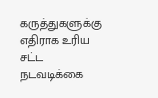கருத்துகளுக்கு எதிராக உரிய சட்ட நடவடிக்கை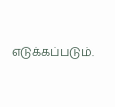எடுக்கப்படும்.